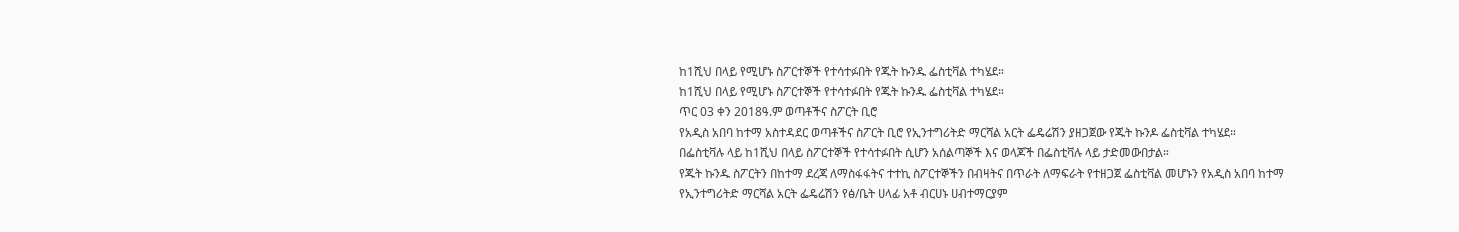ከ1ሺህ በላይ የሚሆኑ ስፖርተኞች የተሳተፉበት የጁት ኩንዱ ፌስቲቫል ተካሄደ።
ከ1ሺህ በላይ የሚሆኑ ስፖርተኞች የተሳተፉበት የጁት ኩንዱ ፌስቲቫል ተካሄደ።
ጥር 03 ቀን 2018ዓ.ም ወጣቶችና ስፖርት ቢሮ
የአዲስ አበባ ከተማ አስተዳደር ወጣቶችና ስፖርት ቢሮ የኢንተግሪትድ ማርሻል አርት ፌዴሬሽን ያዘጋጀው የጁት ኩንዶ ፌስቲቫል ተካሄደ።
በፌስቲቫሉ ላይ ከ1ሺህ በላይ ስፖርተኞች የተሳተፉበት ሲሆን አሰልጣኞች እና ወላጆች በፌስቲቫሉ ላይ ታድመውበታል።
የጁት ኩንዱ ስፖርትን በከተማ ደረጃ ለማስፋፋትና ተተኪ ስፖርተኞችን በብዛትና በጥራት ለማፍራት የተዘጋጀ ፌስቲቫል መሆኑን የአዲስ አበባ ከተማ የኢንተግሪትድ ማርሻል አርት ፌዴሬሽን የፅ/ቤት ሀላፊ አቶ ብርሀኑ ሀብተማርያም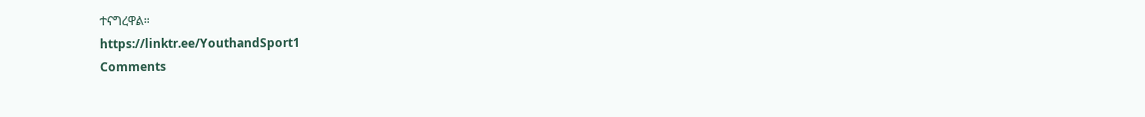ተናግረዋል።
https://linktr.ee/YouthandSport1
Comments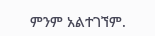ምንም አልተገኘም.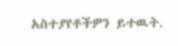አስተያየቶችዎን ይተዉት.